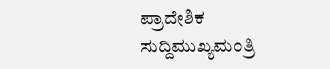ಪ್ರಾದೇಶಿಕ ಸುದ್ದಿಮುಖ್ಯಮಂತ್ರಿ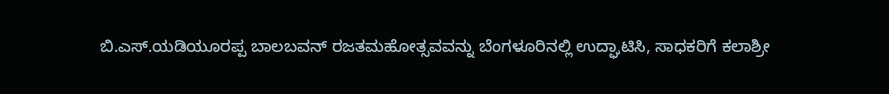ಬಿ.ಎಸ್.ಯಡಿಯೂರಪ್ಪ ಬಾಲಬವನ್ ರಜತಮಹೋತ್ಸವವನ್ನು ಬೆಂಗಳೂರಿನಲ್ಲಿ ಉದ್ಘಾಟಿಸಿ, ಸಾಧಕರಿಗೆ ಕಲಾಶ್ರೀ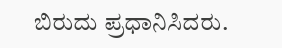ಬಿರುದು ಪ್ರಧಾನಿಸಿದರು.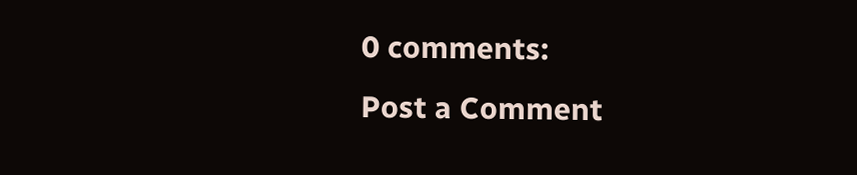0 comments:
Post a Comment